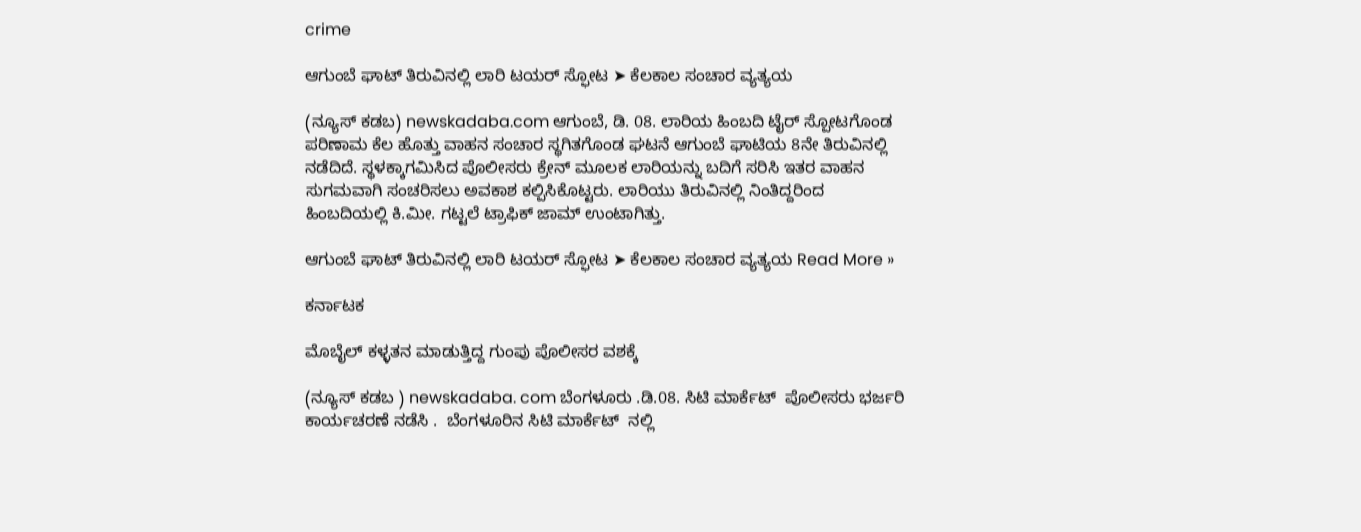crime

ಆಗುಂಬೆ ಘಾಟ್ ತಿರುವಿನಲ್ಲಿ ಲಾರಿ ಟಯರ್ ಸ್ಫೋಟ ➤ ಕೆಲಕಾಲ ಸಂಚಾರ ವ್ಯತ್ಯಯ

(ನ್ಯೂಸ್ ಕಡಬ) newskadaba.com ಆಗುಂಬೆ, ಡಿ. 08. ಲಾರಿಯ ಹಿಂಬದಿ ಟೈರ್ ಸ್ಪೋಟಗೊಂಡ ಪರಿಣಾಮ ಕೆಲ ಹೊತ್ತು ವಾಹನ ಸಂಚಾರ ಸ್ಥಗಿತಗೊಂಡ ಘಟನೆ ಆಗುಂಬೆ ಘಾಟಿಯ 8ನೇ ತಿರುವಿನಲ್ಲಿ ನಡೆದಿದೆ. ಸ್ಥಳಕ್ಕಾಗಮಿಸಿದ ಪೊಲೀಸರು ಕ್ರೇನ್ ಮೂಲಕ ಲಾರಿಯನ್ನು ಬದಿಗೆ ಸರಿಸಿ ಇತರ ವಾಹನ ಸುಗಮವಾಗಿ ಸಂಚರಿಸಲು ಅವಕಾಶ ಕಲ್ಪಿಸಿಕೊಟ್ಟರು. ಲಾರಿಯು ತಿರುವಿನಲ್ಲಿ ನಿಂತಿದ್ದರಿಂದ ಹಿಂಬದಿಯಲ್ಲಿ ಕಿ.ಮೀ. ಗಟ್ಟಲೆ ಟ್ರಾಫಿಕ್ ಜಾಮ್ ಉಂಟಾಗಿತ್ತು.

ಆಗುಂಬೆ ಘಾಟ್ ತಿರುವಿನಲ್ಲಿ ಲಾರಿ ಟಯರ್ ಸ್ಫೋಟ ➤ ಕೆಲಕಾಲ ಸಂಚಾರ ವ್ಯತ್ಯಯ Read More »

ಕರ್ನಾಟಕ

ಮೊಬೈಲ್ ಕಳ್ಳತನ ಮಾಡುತ್ತಿದ್ದ ಗುಂಪು ಪೊಲೀಸರ ವಶಕ್ಕೆ

(ನ್ಯೂಸ್ ಕಡಬ ) newskadaba. com ಬೆಂಗಳೂರು .ಡಿ.08. ಸಿಟಿ ಮಾರ್ಕೆಟ್  ಪೊಲೀಸರು ಭರ್ಜರಿ  ಕಾರ್ಯಚರಣೆ ನಡೆಸಿ .  ಬೆಂಗಳೂರಿನ ಸಿಟಿ ಮಾರ್ಕೆಟ್  ನಲ್ಲಿ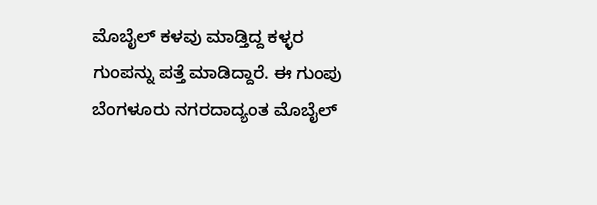ಮೊಬೈಲ್ ಕಳವು ಮಾಡ್ತಿದ್ದ ಕಳ್ಳರ ಗುಂಪನ್ನು ಪತ್ತೆ ಮಾಡಿದ್ದಾರೆ. ಈ ಗುಂಪು ಬೆಂಗಳೂರು ನಗರದಾದ್ಯಂತ ಮೊಬೈಲ್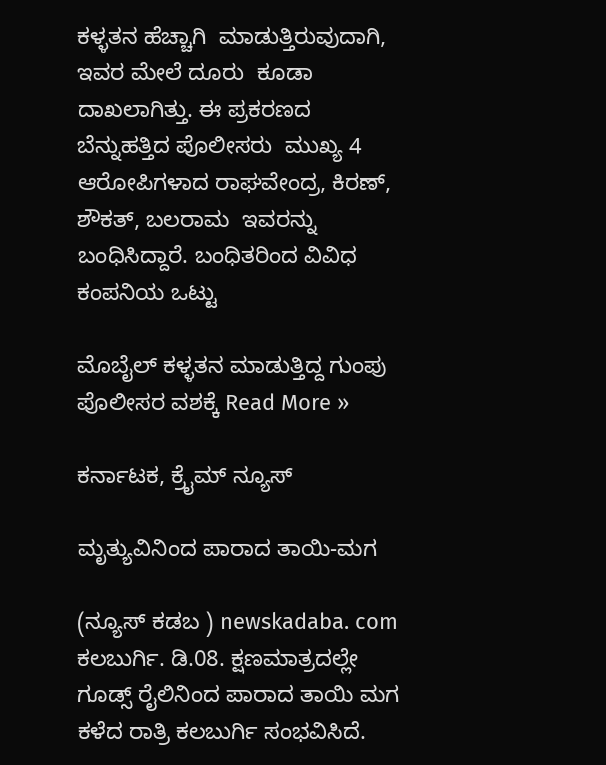ಕಳ್ಳತನ ಹೆಚ್ಚಾಗಿ  ಮಾಡುತ್ತಿರುವುದಾಗಿ, ಇವರ ಮೇಲೆ ದೂರು  ಕೂಡಾ ದಾಖಲಾಗಿತ್ತು. ಈ ಪ್ರಕರಣದ ಬೆನ್ನುಹತ್ತಿದ ಪೊಲೀಸರು  ಮುಖ್ಯ 4 ಆರೋಪಿಗಳಾದ ರಾಘವೇಂದ್ರ, ಕಿರಣ್, ಶೌಕತ್, ಬಲರಾಮ  ಇವರನ್ನು ಬಂಧಿಸಿದ್ದಾರೆ. ಬಂಧಿತರಿಂದ ವಿವಿಧ  ಕಂಪನಿಯ ಒಟ್ಟು

ಮೊಬೈಲ್ ಕಳ್ಳತನ ಮಾಡುತ್ತಿದ್ದ ಗುಂಪು ಪೊಲೀಸರ ವಶಕ್ಕೆ Read More »

ಕರ್ನಾಟಕ, ಕ್ರೈಮ್ ನ್ಯೂಸ್

ಮೃತ್ಯುವಿನಿಂದ ಪಾರಾದ ತಾಯಿ-ಮಗ

(ನ್ಯೂಸ್ ಕಡಬ ) newskadaba. com ಕಲಬುರ್ಗಿ. ಡಿ.08. ಕ್ಷಣಮಾತ್ರದಲ್ಲೇ ಗೂಡ್ಸ್ ರೈಲಿನಿಂದ ಪಾರಾದ ತಾಯಿ ಮಗ ಕಳೆದ ರಾತ್ರಿ ಕಲಬುರ್ಗಿ ಸಂಭವಿಸಿದೆ.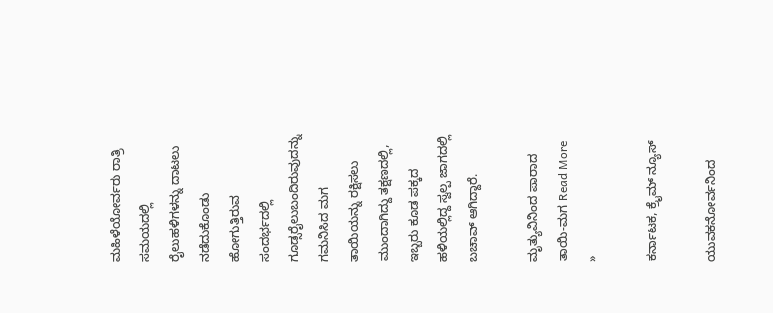ಮಹಿಳೆಯೋರ್ವರು ರಾತ್ರಿ ಸಮಯದಲ್ಲಿ ರೈಲುಹಳಿಗಳನ್ನು ದಾಟಲು ನಡೆದುಕೊಂಡು ಹೋಗುತ್ತಿರುವ ಸಂದರ್ಭದಲ್ಲಿ ಗೂಡ್ಸರೈಲುಬಂದಿರುವುದನ್ನು ಗಮನಿಸಿದ ಮಗ ತಾಯಿಯನ್ನು ರಕ್ಷಿಸಲು ಮುಂದಾಗಿದ್ದು ತಕ್ಷಣದಲ್ಲಿ, ಇಬ್ಬರು ಕೂಡ ಪಕ್ಕದ ಹಳಿಯಲ್ಲಿದ್ದ ಸ್ವಲ್ಪ ಜಾಗದಲ್ಲಿ ಬಚಾವ್ ಆಗಿದ್ದಾರೆ.

ಮೃತ್ಯುವಿನಿಂದ ಪಾರಾದ ತಾಯಿ-ಮಗ Read More »

ಕರ್ನಾಟಕ, ಕ್ರೈಮ್ ನ್ಯೂಸ್

ಯುವಕನೋರ್ವನಿಂದ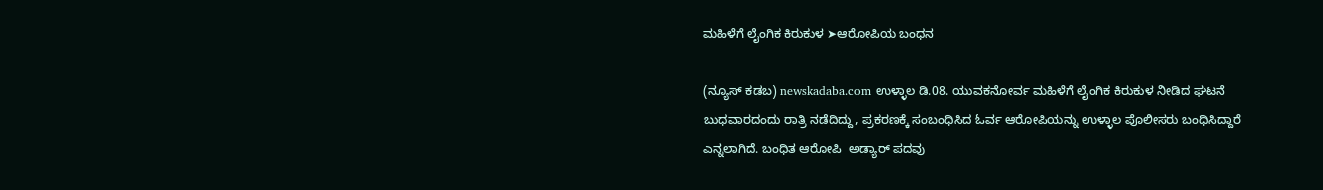ಮಹಿಳೆಗೆ ಲೈಂಗಿಕ ಕಿರುಕುಳ ➤ಆರೋಪಿಯ ಬಂಧನ

(ನ್ಯೂಸ್ ಕಡಬ) newskadaba.com ಉಳ್ಳಾಲ ಡಿ.08. ಯುವಕನೋರ್ವ ಮಹಿಳೆಗೆ ಲೈಂಗಿಕ ಕಿರುಕುಳ ನೀಡಿದ ಘಟನೆ ಬುಧವಾರದಂದು ರಾತ್ರಿ ನಡೆದಿದ್ದು, ಪ್ರಕರಣಕ್ಕೆ ಸಂಬಂಧಿಸಿದ ಓರ್ವ ಆರೋಪಿಯನ್ನು ಉಳ್ಳಾಲ ಪೊಲೀಸರು ಬಂಧಿಸಿದ್ದಾರೆ ಎನ್ನಲಾಗಿದೆ. ಬಂಧಿತ ಆರೋಪಿ  ಅಡ್ಯಾರ್ ಪದವು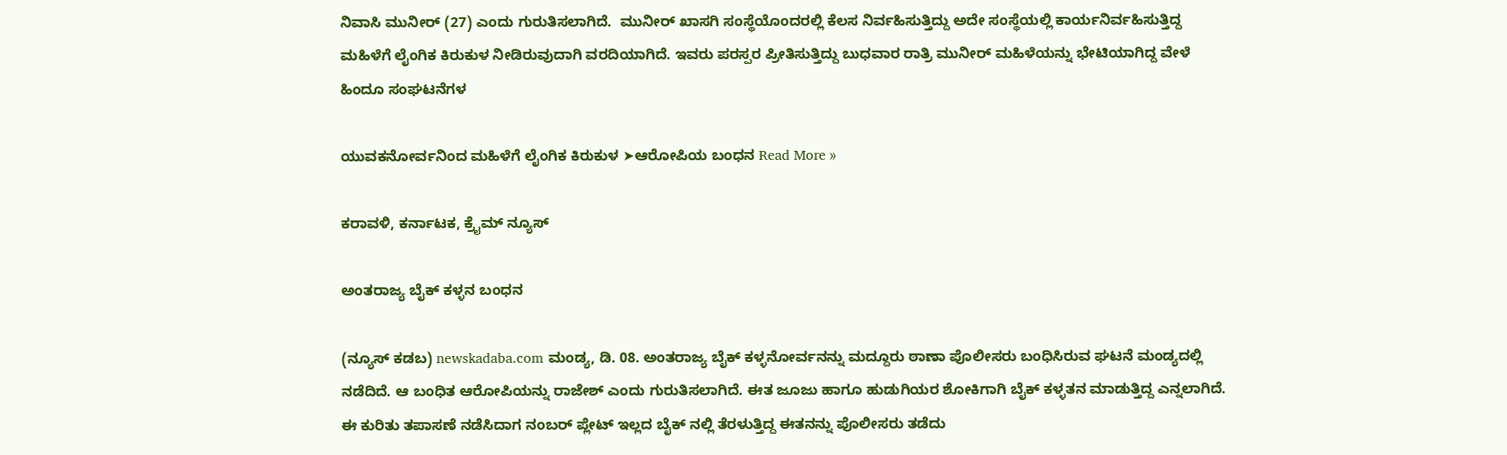ನಿವಾಸಿ ಮುನೀರ್ (27) ಎಂದು ಗುರುತಿಸಲಾಗಿದೆ.  ಮುನೀರ್ ಖಾಸಗಿ ಸಂಸ್ಥೆಯೊಂದರಲ್ಲಿ ಕೆಲಸ ನಿರ್ವಹಿಸುತ್ತಿದ್ದು ಅದೇ ಸಂಸ್ಥೆಯಲ್ಲಿ ಕಾರ್ಯನಿರ್ವಹಿಸುತ್ತಿದ್ದ ಮಹಿಳೆಗೆ ಲೈಂಗಿಕ ಕಿರುಕುಳ ನೀಡಿರುವುದಾಗಿ ವರದಿಯಾಗಿದೆ. ಇವರು ಪರಸ್ಪರ ಪ್ರೀತಿಸುತ್ತಿದ್ದು ಬುಧವಾರ ರಾತ್ರಿ ಮುನೀರ್ ಮಹಿಳೆಯನ್ನು ಭೇಟಿಯಾಗಿದ್ದ ವೇಳೆ ಹಿಂದೂ ಸಂಘಟನೆಗಳ

ಯುವಕನೋರ್ವನಿಂದ ಮಹಿಳೆಗೆ ಲೈಂಗಿಕ ಕಿರುಕುಳ ➤ಆರೋಪಿಯ ಬಂಧನ Read More »

ಕರಾವಳಿ, ಕರ್ನಾಟಕ, ಕ್ರೈಮ್ ನ್ಯೂಸ್

ಅಂತರಾಜ್ಯ ಬೈಕ್ ಕಳ್ಳನ ಬಂಧನ

(ನ್ಯೂಸ್ ಕಡಬ) newskadaba.com ಮಂಡ್ಯ, ಡಿ. 08. ಅಂತರಾಜ್ಯ ಬೈಕ್ ಕಳ್ಳನೋರ್ವನನ್ನು ಮದ್ದೂರು ಠಾಣಾ ಪೊಲೀಸರು ಬಂಧಿಸಿರುವ ಘಟನೆ ಮಂಡ್ಯದಲ್ಲಿ ನಡೆದಿದೆ. ಆ ಬಂಧಿತ ಆರೋಪಿಯನ್ನು ರಾಜೇಶ್ ಎಂದು ಗುರುತಿಸಲಾಗಿದೆ. ಈತ ಜೂಜು ಹಾಗೂ ಹುಡುಗಿಯರ ಶೋಕಿಗಾಗಿ ಬೈಕ್ ಕಳ್ಳತನ ಮಾಡುತ್ತಿದ್ದ ಎನ್ನಲಾಗಿದೆ. ಈ ಕುರಿತು ತಪಾಸಣೆ ನಡೆಸಿದಾಗ ನಂಬರ್ ಪ್ಲೇಟ್ ಇಲ್ಲದ ಬೈಕ್ ನಲ್ಲಿ ತೆರಳುತ್ತಿದ್ದ ಈತನನ್ನು ಪೊಲೀಸರು ತಡೆದು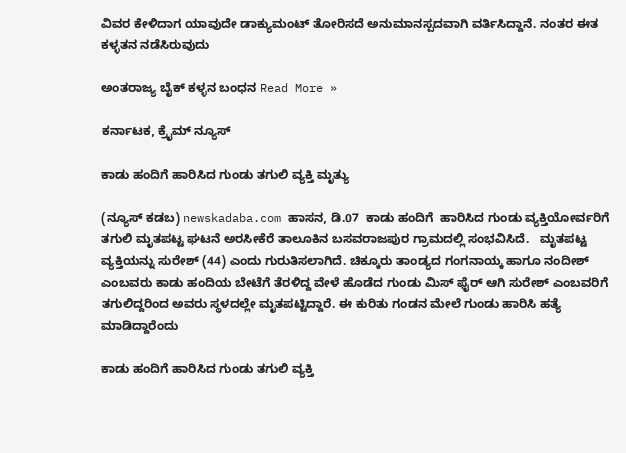ವಿವರ ಕೇಳಿದಾಗ ಯಾವುದೇ ಡಾಕ್ಯುಮಂಟ್ ತೋರಿಸದೆ ಅನುಮಾನಸ್ಪದವಾಗಿ ವರ್ತಿಸಿದ್ದಾನೆ. ನಂತರ ಈತ ಕಳ್ಳತನ ನಡೆಸಿರುವುದು

ಅಂತರಾಜ್ಯ ಬೈಕ್ ಕಳ್ಳನ ಬಂಧನ Read More »

ಕರ್ನಾಟಕ, ಕ್ರೈಮ್ ನ್ಯೂಸ್

ಕಾಡು ಹಂದಿಗೆ ಹಾರಿಸಿದ ಗುಂಡು ತಗುಲಿ ವ್ಯಕ್ತಿ ಮೃತ್ಯು

(ನ್ಯೂಸ್ ಕಡಬ) newskadaba.com ಹಾಸನ, ಡಿ.07  ಕಾಡು ಹಂದಿಗೆ  ಹಾರಿಸಿದ ಗುಂಡು ವ್ಯಕ್ತಿಯೋರ್ವರಿಗೆ ತಗುಲಿ ಮೃತಪಟ್ಟ ಘಟನೆ ಅರಸೀಕೆರೆ ತಾಲೂಕಿನ ಬಸವರಾಜಪುರ ಗ್ರಾಮದಲ್ಲಿ ಸಂಭವಿಸಿದೆ.   ಮೃತಪಟ್ಟ ವ್ಯಕ್ತಿಯನ್ನು ಸುರೇಶ್ (44) ಎಂದು ಗುರುತಿಸಲಾಗಿದೆ. ಚಿಕ್ಕೂರು ತಾಂಡ್ಯದ ಗಂಗನಾಯ್ಕ ಹಾಗೂ ನಂದೀಶ್ ಎಂಬವರು ಕಾಡು ಹಂದಿಯ ಬೇಟೆಗೆ ತೆರಳಿದ್ದ ವೇಳೆ ಹೊಡೆದ ಗುಂಡು ಮಿಸ್ ಫೈರ್ ಆಗಿ ಸುರೇಶ್ ಎಂಬವರಿಗೆ ತಗುಲಿದ್ದರಿಂದ ಅವರು ಸ್ಥಳದಲ್ಲೇ ಮೃತಪಟ್ಟಿದ್ದಾರೆ. ಈ ಕುರಿತು ಗಂಡನ ಮೇಲೆ ಗುಂಡು ಹಾರಿಸಿ ಹತ್ಯೆ ಮಾಡಿದ್ದಾರೆಂದು

ಕಾಡು ಹಂದಿಗೆ ಹಾರಿಸಿದ ಗುಂಡು ತಗುಲಿ ವ್ಯಕ್ತಿ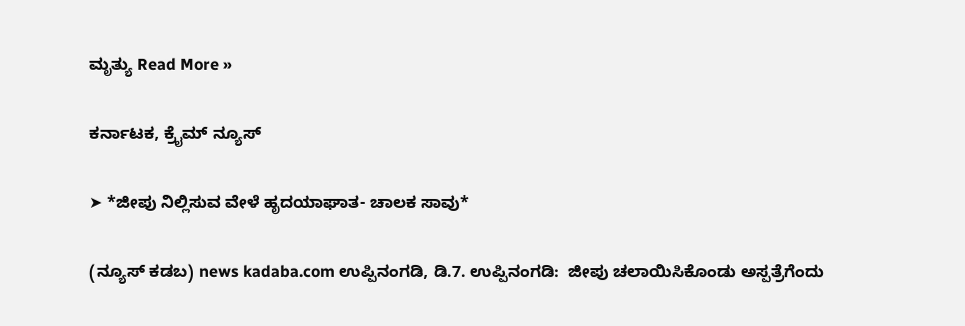ಮೃತ್ಯು Read More »

ಕರ್ನಾಟಕ, ಕ್ರೈಮ್ ನ್ಯೂಸ್

➤ *ಜೀಪು ನಿಲ್ಲಿಸುವ ವೇಳೆ ಹೃದಯಾಘಾತ- ಚಾಲಕ ಸಾವು*

(ನ್ಯೂಸ್ ಕಡಬ) news kadaba.com ಉಪ್ಪಿನಂಗಡಿ, ಡಿ.7. ಉಪ್ಪಿನಂಗಡಿ:  ಜೀಪು ಚಲಾಯಿಸಿಕೊಂಡು ಅಸ್ಪತ್ರೆಗೆಂದು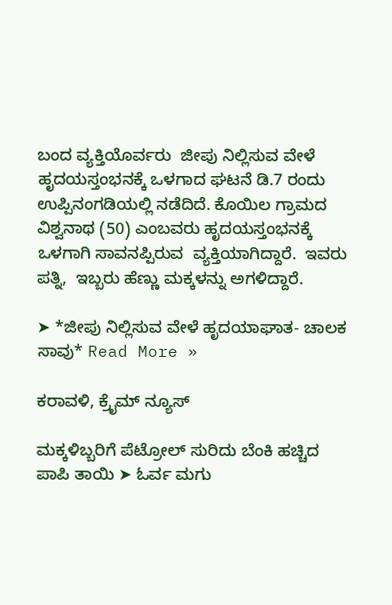ಬಂದ ವ್ಯಕ್ತಿಯೊರ್ವರು  ಜೀಪು ನಿಲ್ಲಿಸುವ ವೇಳೆ ಹೃದಯಸ್ತಂಭನಕ್ಕೆ ಒಳಗಾದ ಘಟನೆ ಡಿ.7 ರಂದು ಉಪ್ಪಿನಂಗಡಿಯಲ್ಲಿ ನಡೆದಿದೆ. ಕೊಯಿಲ ಗ್ರಾಮದ ವಿಶ್ವನಾಥ (50) ಎಂಬವರು ಹೃದಯಸ್ತಂಭನಕ್ಕೆ ಒಳಗಾಗಿ ಸಾವನಪ್ಪಿರುವ  ವ್ಯಕ್ತಿಯಾಗಿದ್ದಾರೆ.  ಇವರು ಪತ್ನಿ,  ಇಬ್ಬರು ಹೆಣ್ಣು ಮಕ್ಕಳನ್ನು ಅಗಳಿದ್ದಾರೆ.

➤ *ಜೀಪು ನಿಲ್ಲಿಸುವ ವೇಳೆ ಹೃದಯಾಘಾತ- ಚಾಲಕ ಸಾವು* Read More »

ಕರಾವಳಿ, ಕ್ರೈಮ್ ನ್ಯೂಸ್

ಮಕ್ಕಳಿಬ್ಬರಿಗೆ ಪೆಟ್ರೋಲ್ ಸುರಿದು ಬೆಂಕಿ ಹಚ್ಚಿದ ಪಾಪಿ ತಾಯಿ ➤ ಓರ್ವ ಮಗು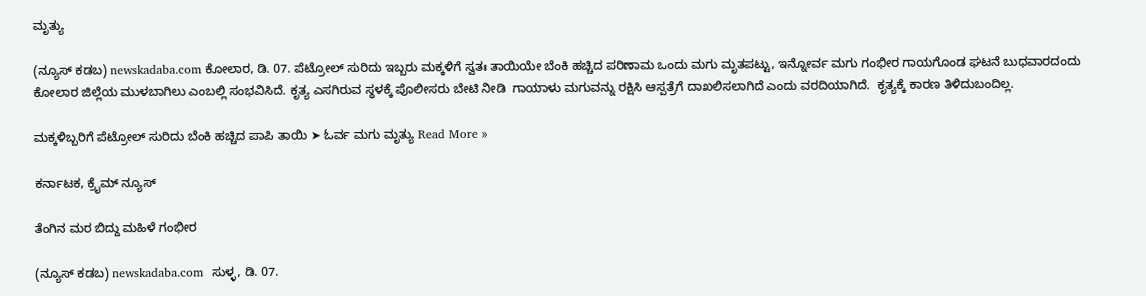ಮೃತ್ಯು

(ನ್ಯೂಸ್ ಕಡಬ) newskadaba.com ಕೋಲಾರ, ಡಿ. 07. ಪೆಟ್ರೋಲ್ ಸುರಿದು ಇಬ್ಬರು ಮಕ್ಕಳಿಗೆ ಸ್ವತಃ ತಾಯಿಯೇ ಬೆಂಕಿ ಹಚ್ಚಿದ ಪರಿಣಾಮ ಒಂದು ಮಗು ಮೃತಪಟ್ಟು, ಇನ್ನೋರ್ವ ಮಗು ಗಂಭೀರ ಗಾಯಗೊಂಡ ಘಟನೆ ಬುಧವಾರದಂದು ಕೋಲಾರ ಜಿಲ್ಲೆಯ ಮುಳಬಾಗಿಲು ಎಂಬಲ್ಲಿ ಸಂಭವಿಸಿದೆ. ಕೃತ್ಯ ಎಸಗಿರುವ ಸ್ಥಳಕ್ಕೆ ಪೊಲೀಸರು ಬೇಟಿ ನೀಡಿ  ಗಾಯಾಳು ಮಗುವನ್ನು ರಕ್ಷಿಸಿ ಆಸ್ಪತ್ರೆಗೆ ದಾಖಲಿಸಲಾಗಿದೆ ಎಂದು ವರದಿಯಾಗಿದೆ.  ಕೃತ್ಯಕ್ಕೆ ಕಾರಣ ತಿಳಿದುಬಂದಿಲ್ಲ.

ಮಕ್ಕಳಿಬ್ಬರಿಗೆ ಪೆಟ್ರೋಲ್ ಸುರಿದು ಬೆಂಕಿ ಹಚ್ಚಿದ ಪಾಪಿ ತಾಯಿ ➤ ಓರ್ವ ಮಗು ಮೃತ್ಯು Read More »

ಕರ್ನಾಟಕ, ಕ್ರೈಮ್ ನ್ಯೂಸ್

ತೆಂಗಿನ ಮರ ಬಿದ್ದು ಮಹಿಳೆ ಗಂಭೀರ

(ನ್ಯೂಸ್ ಕಡಬ) newskadaba.com  ಸುಳ್ಳ, ಡಿ. 07.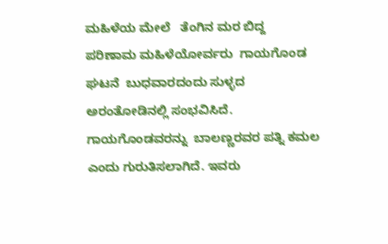ಮಹಿಳೆಯ ಮೇಲೆ   ತೆಂಗಿನ ಮರ ಬಿದ್ದ   ಪರಿಣಾಮ ಮಹಿಳೆಯೋರ್ವರು  ಗಾಯಗೊಂಡ  ಘಟನೆ  ಬುಧವಾರದಂದು ಸುಳ್ಳದ  ಅರಂತೋಡಿನಲ್ಲಿ ಸಂಭವಿಸಿದೆ.   ಗಾಯಗೊಂಡವರನ್ನು  ಬಾಲಣ್ಣರವರ ಪತ್ನಿ ಕಮಲ  ಎಂದು ಗುರುತಿಸಲಾಗಿದೆ. ಇವರು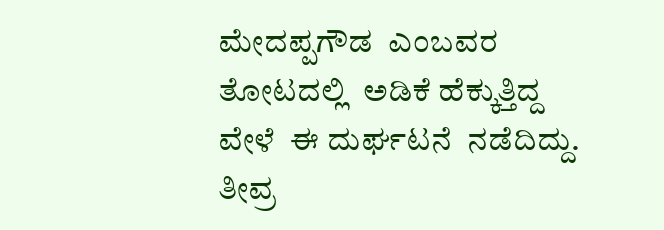ಮೇದಪ್ಪಗೌಡ  ಎಂಬವರ  ತೋಟದಲ್ಲಿ  ಅಡಿಕೆ ಹೆಕ್ಕುತ್ತಿದ್ದ ವೇಳೆ  ಈ ದುರ್ಘಟನೆ  ನಡೆದಿದ್ದು. ತೀವ್ರ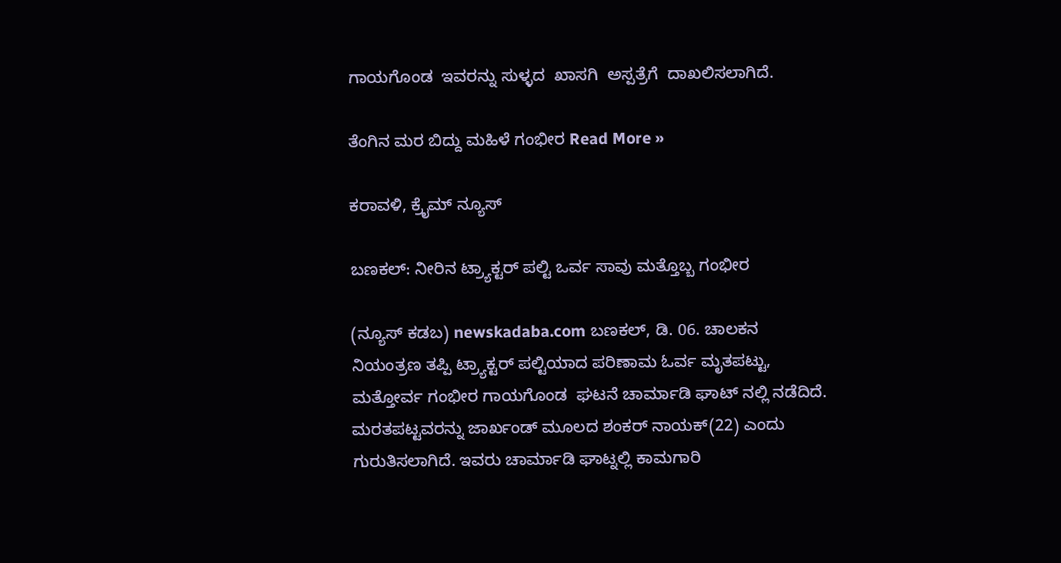ಗಾಯಗೊಂಡ  ಇವರನ್ನು ಸುಳ್ಳದ  ಖಾಸಗಿ  ಅಸ್ಪತ್ರೆಗೆ  ದಾಖಲಿಸಲಾಗಿದೆ.

ತೆಂಗಿನ ಮರ ಬಿದ್ದು ಮಹಿಳೆ ಗಂಭೀರ Read More »

ಕರಾವಳಿ, ಕ್ರೈಮ್ ನ್ಯೂಸ್

ಬಣಕಲ್: ನೀರಿನ ಟ್ರ್ಯಾಕ್ಟರ್ ಪಲ್ಟಿ ಒರ್ವ ಸಾವು ಮತ್ತೊಬ್ಬ ಗಂಭೀರ

(ನ್ಯೂಸ್ ಕಡಬ) newskadaba.com ಬಣಕಲ್, ಡಿ. 06. ಚಾಲಕನ ನಿಯಂತ್ರಣ ತಪ್ಪಿ ಟ್ರ್ಯಾಕ್ಟರ್ ಪಲ್ಟಿಯಾದ ಪರಿಣಾಮ ಓರ್ವ ಮೃತಪಟ್ಟು, ಮತ್ತೋರ್ವ ಗಂಭೀರ ಗಾಯಗೊಂಡ  ಘಟನೆ ಚಾರ್ಮಾಡಿ ಘಾಟ್ ನಲ್ಲಿ ನಡೆದಿದೆ.   ಮರತಪಟ್ಟವರನ್ನು ಜಾರ್ಖಂಡ್ ಮೂಲದ ಶಂಕರ್ ನಾಯಕ್(22) ಎಂದು ಗುರುತಿಸಲಾಗಿದೆ. ಇವರು ಚಾರ್ಮಾಡಿ ಘಾಟ್ನಲ್ಲಿ ಕಾಮಗಾರಿ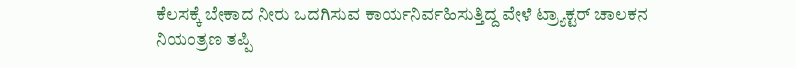ಕೆಲಸಕ್ಕೆ ಬೇಕಾದ ನೀರು ಒದಗಿಸುವ ಕಾರ್ಯನಿರ್ವಹಿಸುತ್ತಿದ್ದ ವೇಳೆ ಟ್ರ್ಯಾಕ್ಟರ್ ಚಾಲಕನ ನಿಯಂತ್ರಣ ತಪ್ಪಿ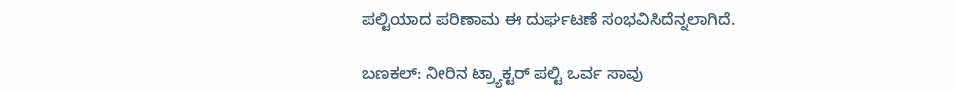ಪಲ್ಟಿಯಾದ ಪರಿಣಾಮ ಈ ದುರ್ಘಟಣೆ ಸಂಭವಿಸಿದೆನ್ನಲಾಗಿದೆ.

ಬಣಕಲ್: ನೀರಿನ ಟ್ರ್ಯಾಕ್ಟರ್ ಪಲ್ಟಿ ಒರ್ವ ಸಾವು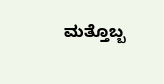ಮತ್ತೊಬ್ಬ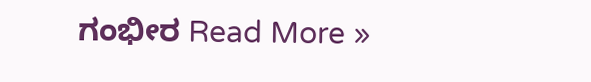ಗಂಭೀರ Read More »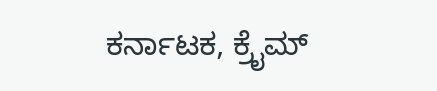ಕರ್ನಾಟಕ, ಕ್ರೈಮ್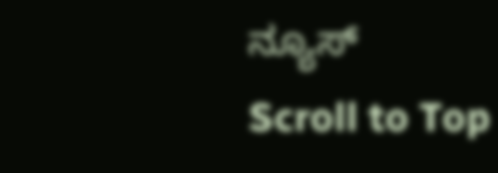ನ್ಯೂಸ್
Scroll to Top